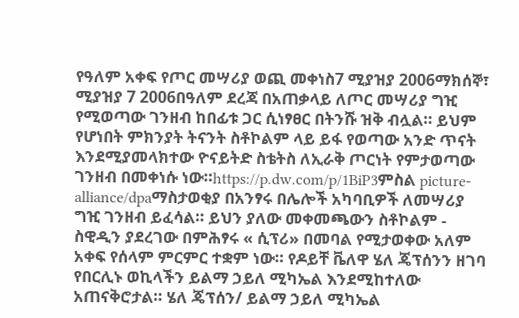የዓለም አቀፍ የጦር መሣሪያ ወጪ መቀነስ7 ሚያዝያ 2006ማክሰኞ፣ ሚያዝያ 7 2006በዓለም ደረጃ በአጠቃላይ ለጦር መሣሪያ ግዢ የሚወጣው ገንዘብ ከበፊቱ ጋር ሲነፃፀር በትንሹ ዝቅ ብሏል። ይህም የሆነበት ምክንያት ትናንት ስቶኮልም ላይ ይፋ የወጣው አንድ ጥናት እንደሚያመላክተው ዮናይትድ ስቴትስ ለኢራቅ ጦርነት የምታወጣው ገንዘብ በመቀነሱ ነው።https://p.dw.com/p/1BiP3ምስል picture-alliance/dpaማስታወቂያ በአንፃሩ በሌሎች አካባቢዎች ለመሣሪያ ግዢ ገንዘብ ይፈሳል። ይህን ያለው መቀመጫውን ስቶኮልም - ስዊዲን ያደረገው በምሕፃሩ « ሲፕሪ» በመባል የሚታወቀው አለም አቀፍ የሰላም ምርምር ተቋም ነው። የዶይቸ ቬለዋ ሄለ ጄፕሰንን ዘገባ የበርሊኑ ወኪላችን ይልማ ኃይለ ሚካኤል እንደሚከተለው አጠናቅሮታል። ሄለ ጄፕሰን/ ይልማ ኃይለ ሚካኤል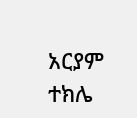አርያም ተክሌ